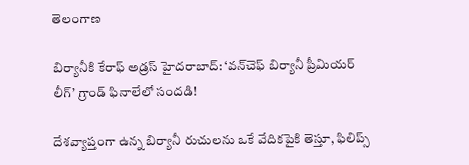తెలంగాణ

బిర్యానీకి కేరాఫ్ అడ్రస్ హైదరాబాద్: ‘వన్‌చెఫ్ బిర్యానీ ప్రీమియర్ లీగ్’ గ్రాండ్ ఫినాలేలో సందడి!

దేశవ్యాప్తంగా ఉన్న బిర్యానీ రుచులను ఒకే వేదికపైకి తెస్తూ, ఫిలిప్స్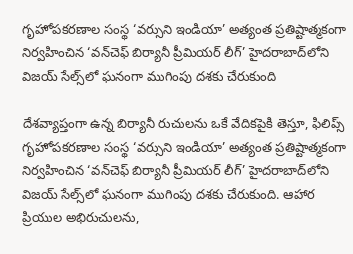గృహోపకరణాల సంస్థ ‘వర్సుని ఇండియా’ అత్యంత ప్రతిష్టాత్మకంగా నిర్వహించిన ‘వన్‌చెఫ్ బిర్యానీ ప్రీమియర్ లీగ్’ హైదరాబాద్‌లోని విజయ్ సేల్స్‌లో ఘనంగా ముగింపు దశకు చేరుకుంది

దేశవ్యాప్తంగా ఉన్న బిర్యానీ రుచులను ఒకే వేదికపైకి తెస్తూ, ఫిలిప్స్ గృహోపకరణాల సంస్థ ‘వర్సుని ఇండియా’ అత్యంత ప్రతిష్టాత్మకంగా నిర్వహించిన ‘వన్‌చెఫ్ బిర్యానీ ప్రీమియర్ లీగ్’ హైదరాబాద్‌లోని విజయ్ సేల్స్‌లో ఘనంగా ముగింపు దశకు చేరుకుంది. ఆహార ప్రియుల అభిరుచులను,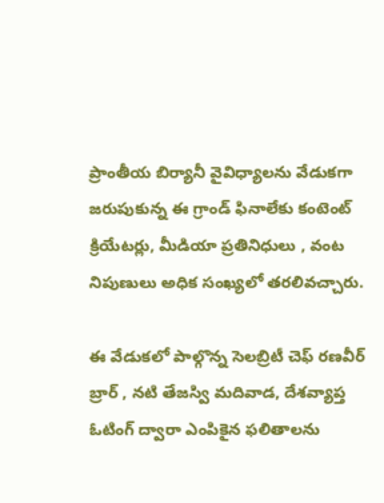ప్రాంతీయ బిర్యానీ వైవిధ్యాలను వేడుకగా జరుపుకున్న ఈ గ్రాండ్ ఫినాలేకు కంటెంట్ క్రియేటర్లు, మీడియా ప్రతినిధులు , వంట నిపుణులు అధిక సంఖ్యలో తరలివచ్చారు.

ఈ వేడుకలో పాల్గొన్న సెలబ్రిటీ చెఫ్ రణవీర్ బ్రార్ , నటి తేజస్వి మదివాడ, దేశవ్యాప్త ఓటింగ్ ద్వారా ఎంపికైన ఫలితాలను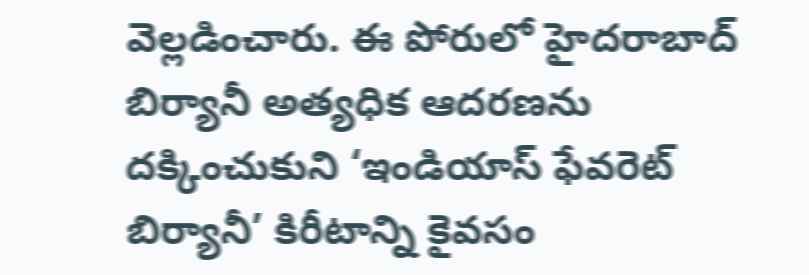వెల్లడించారు. ఈ పోరులో హైదరాబాద్ బిర్యానీ అత్యధిక ఆదరణను దక్కించుకుని ‘ఇండియాస్ ఫేవరెట్ బిర్యానీ’ కిరీటాన్ని కైవసం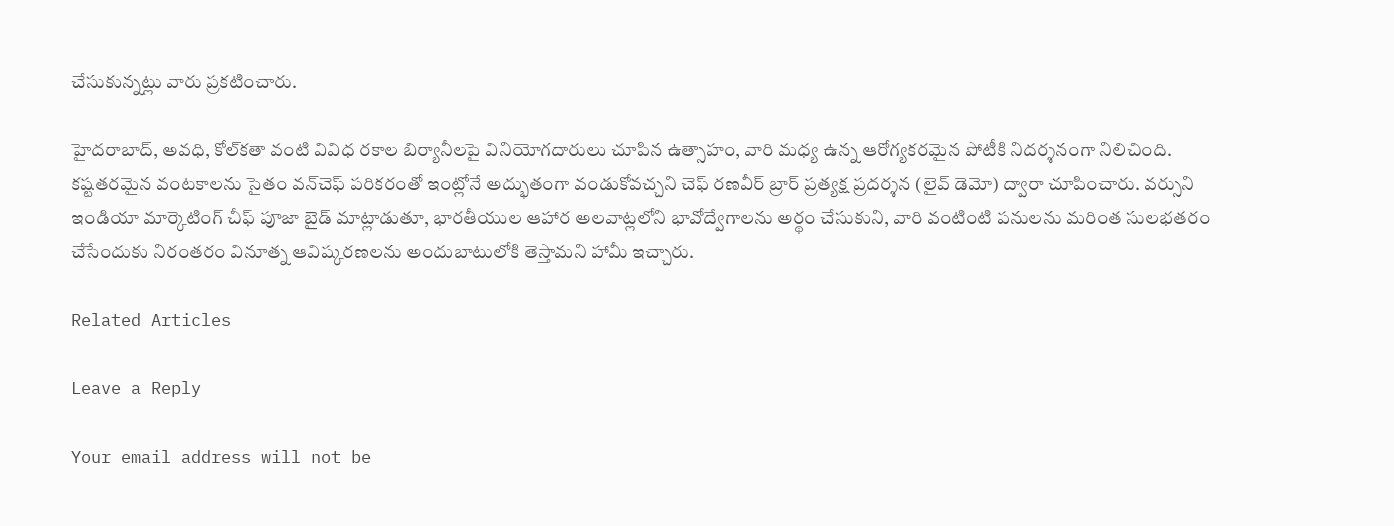చేసుకున్నట్లు వారు ప్రకటించారు.

హైదరాబాద్, అవధి, కోల్‌కతా వంటి వివిధ రకాల బిర్యానీలపై వినియోగదారులు చూపిన ఉత్సాహం, వారి మధ్య ఉన్న ఆరోగ్యకరమైన పోటీకి నిదర్శనంగా నిలిచింది. కష్టతరమైన వంటకాలను సైతం వన్‌చెఫ్ పరికరంతో ఇంట్లోనే అద్భుతంగా వండుకోవచ్చని చెఫ్ రణవీర్ బ్రార్ ప్రత్యక్ష ప్రదర్శన (లైవ్ డెమో) ద్వారా చూపించారు. వర్సుని ఇండియా మార్కెటింగ్ చీఫ్ పూజా బైడ్ మాట్లాడుతూ, భారతీయుల ఆహార అలవాట్లలోని భావోద్వేగాలను అర్థం చేసుకుని, వారి వంటింటి పనులను మరింత సులభతరం చేసేందుకు నిరంతరం వినూత్న ఆవిష్కరణలను అందుబాటులోకి తెస్తామని హామీ ఇచ్చారు.

Related Articles

Leave a Reply

Your email address will not be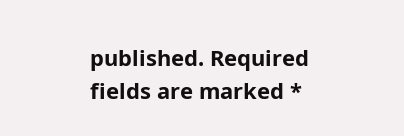published. Required fields are marked *